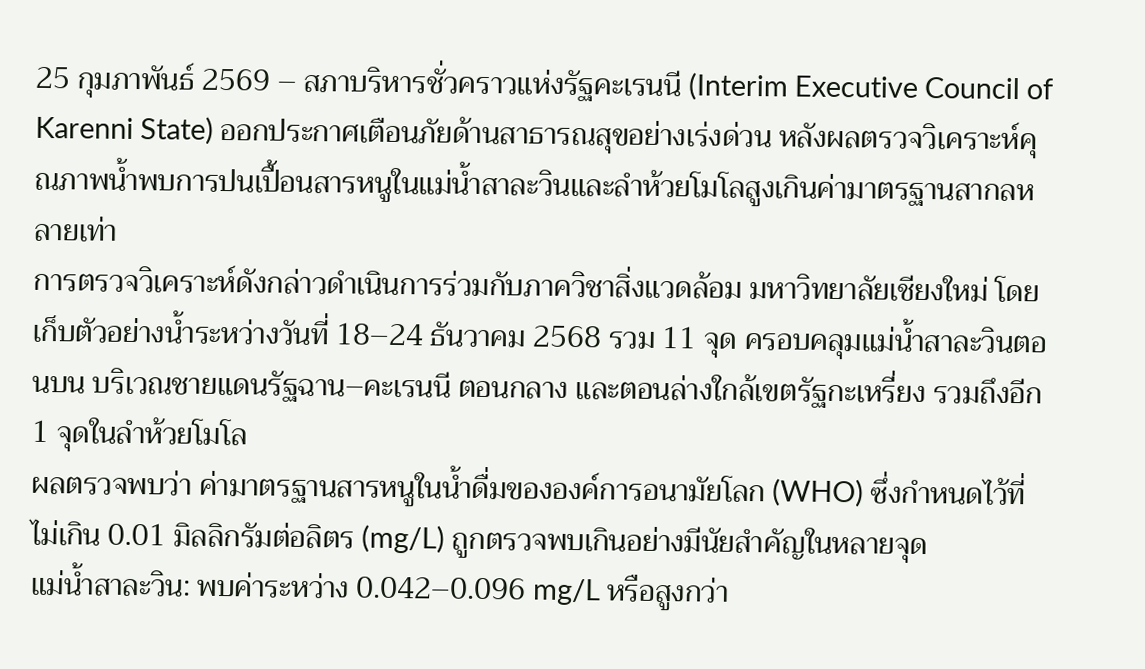25 กุมภาพันธ์ 2569 – สภาบริหารชั่วคราวแห่งรัฐคะเรนนี (Interim Executive Council of Karenni State) ออกประกาศเตือนภัยด้านสาธารณสุขอย่างเร่งด่วน หลังผลตรวจวิเคราะห์คุณภาพน้ำพบการปนเปื้อนสารหนูในแม่น้ำสาละวินและลำห้วยโมโลสูงเกินค่ามาตรฐานสากลหลายเท่า
การตรวจวิเคราะห์ดังกล่าวดำเนินการร่วมกับภาควิชาสิ่งแวดล้อม มหาวิทยาลัยเชียงใหม่ โดยเก็บตัวอย่างน้ำระหว่างวันที่ 18–24 ธันวาคม 2568 รวม 11 จุด ครอบคลุมแม่น้ำสาละวินตอนบน บริเวณชายแดนรัฐฉาน–คะเรนนี ตอนกลาง และตอนล่างใกล้เขตรัฐกะเหรี่ยง รวมถึงอีก 1 จุดในลำห้วยโมโล
ผลตรวจพบว่า ค่ามาตรฐานสารหนูในน้ำดื่มขององค์การอนามัยโลก (WHO) ซึ่งกำหนดไว้ที่ไม่เกิน 0.01 มิลลิกรัมต่อลิตร (mg/L) ถูกตรวจพบเกินอย่างมีนัยสำคัญในหลายจุด
แม่น้ำสาละวิน: พบค่าระหว่าง 0.042–0.096 mg/L หรือสูงกว่า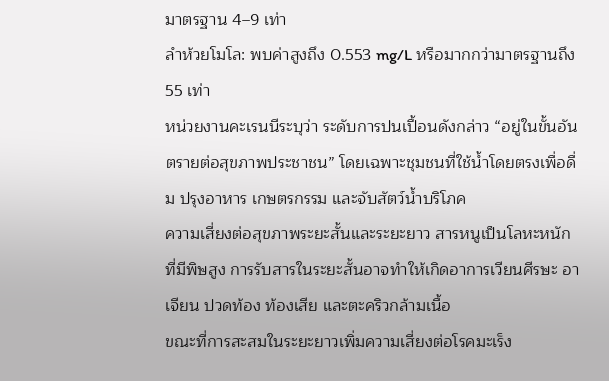มาตรฐาน 4–9 เท่า
ลำห้วยโมโล: พบค่าสูงถึง 0.553 mg/L หรือมากกว่ามาตรฐานถึง 55 เท่า
หน่วยงานคะเรนนีระบุว่า ระดับการปนเปื้อนดังกล่าว “อยู่ในขั้นอันตรายต่อสุขภาพประชาชน” โดยเฉพาะชุมชนที่ใช้น้ำโดยตรงเพื่อดื่ม ปรุงอาหาร เกษตรกรรม และจับสัตว์น้ำบริโภค
ความเสี่ยงต่อสุขภาพระยะสั้นและระยะยาว สารหนูเป็นโลหะหนักที่มีพิษสูง การรับสารในระยะสั้นอาจทำให้เกิดอาการเวียนศีรษะ อาเจียน ปวดท้อง ท้องเสีย และตะคริวกล้ามเนื้อ
ขณะที่การสะสมในระยะยาวเพิ่มความเสี่ยงต่อโรคมะเร็ง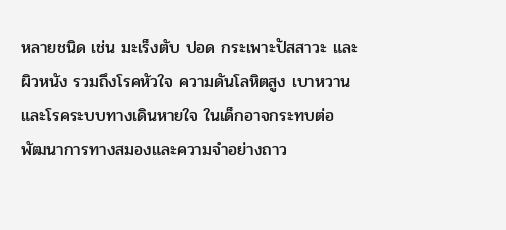หลายชนิด เช่น มะเร็งตับ ปอด กระเพาะปัสสาวะ และผิวหนัง รวมถึงโรคหัวใจ ความดันโลหิตสูง เบาหวาน และโรคระบบทางเดินหายใจ ในเด็กอาจกระทบต่อพัฒนาการทางสมองและความจำอย่างถาว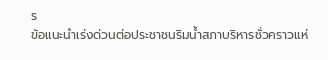ร
ข้อแนะนำเร่งด่วนต่อประชาชนริมน้ำสภาบริหารชั่วคราวแห่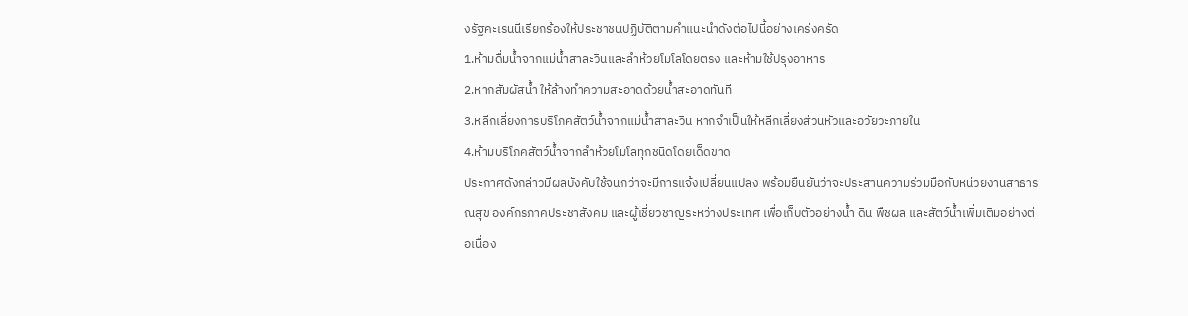งรัฐคะเรนนีเรียกร้องให้ประชาชนปฏิบัติตามคำแนะนำดังต่อไปนี้อย่างเคร่งครัด
1.ห้ามดื่มน้ำจากแม่น้ำสาละวินและลำห้วยโมโลโดยตรง และห้ามใช้ปรุงอาหาร
2.หากสัมผัสน้ำ ให้ล้างทำความสะอาดด้วยน้ำสะอาดทันที
3.หลีกเลี่ยงการบริโภคสัตว์น้ำจากแม่น้ำสาละวิน หากจำเป็นให้หลีกเลี่ยงส่วนหัวและอวัยวะภายใน
4.ห้ามบริโภคสัตว์น้ำจากลำห้วยโมโลทุกชนิดโดยเด็ดขาด
ประกาศดังกล่าวมีผลบังคับใช้จนกว่าจะมีการแจ้งเปลี่ยนแปลง พร้อมยืนยันว่าจะประสานความร่วมมือกับหน่วยงานสาธารณสุข องค์กรภาคประชาสังคม และผู้เชี่ยวชาญระหว่างประเทศ เพื่อเก็บตัวอย่างน้ำ ดิน พืชผล และสัตว์น้ำเพิ่มเติมอย่างต่อเนื่อง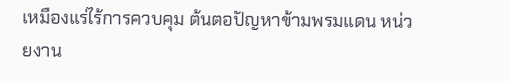เหมืองแร่ไร้การควบคุม ต้นตอปัญหาข้ามพรมแดน หน่วยงาน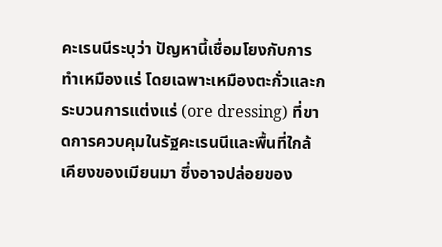คะเรนนีระบุว่า ปัญหานี้เชื่อมโยงกับการทำเหมืองแร่ โดยเฉพาะเหมืองตะกั่วและกระบวนการแต่งแร่ (ore dressing) ที่ขาดการควบคุมในรัฐคะเรนนีและพื้นที่ใกล้เคียงของเมียนมา ซึ่งอาจปล่อยของ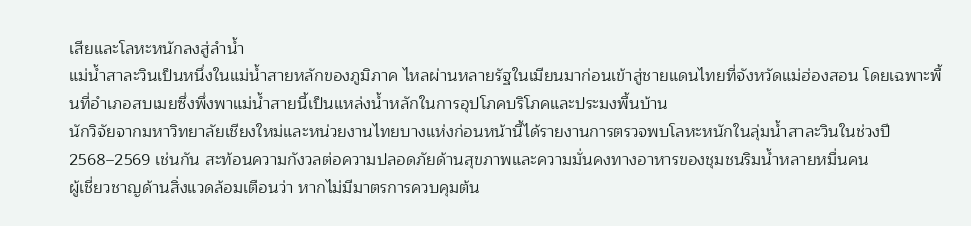เสียและโลหะหนักลงสู่ลำน้ำ
แม่น้ำสาละวินเป็นหนึ่งในแม่น้ำสายหลักของภูมิภาค ไหลผ่านหลายรัฐในเมียนมาก่อนเข้าสู่ชายแดนไทยที่จังหวัดแม่ฮ่องสอน โดยเฉพาะพื้นที่อำเภอสบเมยซึ่งพึ่งพาแม่น้ำสายนี้เป็นแหล่งน้ำหลักในการอุปโภคบริโภคและประมงพื้นบ้าน
นักวิจัยจากมหาวิทยาลัยเชียงใหม่และหน่วยงานไทยบางแห่งก่อนหน้านี้ได้รายงานการตรวจพบโลหะหนักในลุ่มน้ำสาละวินในช่วงปี 2568–2569 เช่นกัน สะท้อนความกังวลต่อความปลอดภัยด้านสุขภาพและความมั่นคงทางอาหารของชุมชนริมน้ำหลายหมื่นคน
ผู้เชี่ยวชาญด้านสิ่งแวดล้อมเตือนว่า หากไม่มีมาตรการควบคุมต้น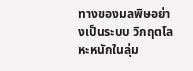ทางของมลพิษอย่างเป็นระบบ วิกฤตโลหะหนักในลุ่ม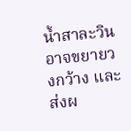น้ำสาละวินอาจขยายวงกว้าง และส่งผ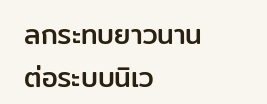ลกระทบยาวนานต่อระบบนิเว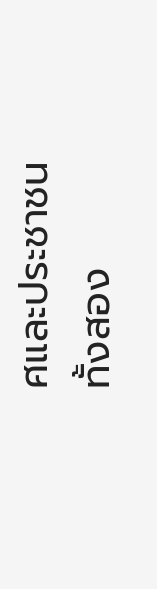ศและประชาชนทั้งสอง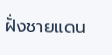ฝั่งชายแดน